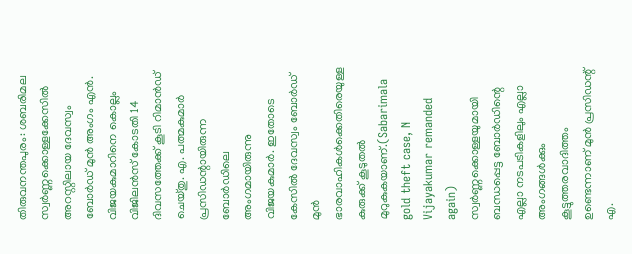തിരുവനന്തപുരം: ശബരിമല സ്വർണ്ണക്കൊള്ളക്കേസിൽ അറസ്റ്റിലായ ദേവസ്വം ബോർഡ് മുൻ അംഗം എൻ. വിജയകുമാറിനെ കൊല്ലം വിജിലൻസ് കോടതി 14 ദിവസത്തേക്ക് കൂടി റിമാൻഡ് ചെയ്തു. എ. പത്മകുമാർ പ്രസിഡന്റായിരുന്ന ബോർഡിലെ അംഗമായിരുന്നു വിജയകുമാർ. ഇതോടെ കേസിൽ ദേവസ്വം ബോർഡ് മുൻ ഭാരവാഹികൾക്കെതിരെയുള്ള കുരുക്ക് കൂടുതൽ മുറുകുകയാണ്.(Sabarimala gold theft case, N Vijayakumar remanded again)
സ്വർണ്ണക്കൊള്ളയുമായി ബന്ധപ്പെട്ട ബോർഡിന്റെ എല്ലാ നടപടികളിലും എല്ലാ അംഗങ്ങൾക്കും കൂട്ടുത്തരവാദിത്തം ഉണ്ടെന്നാണ് മുൻ പ്രസിഡന്റ് എ.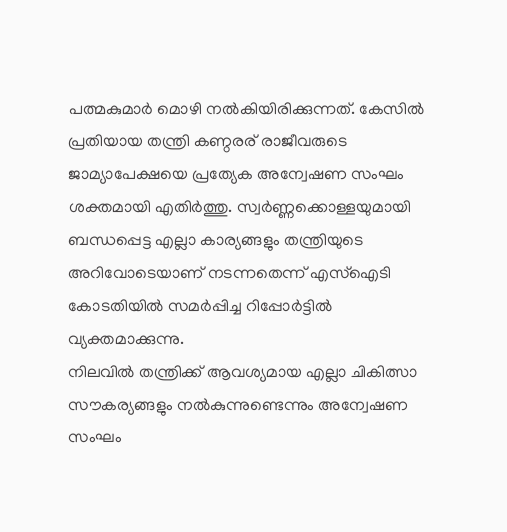പത്മകുമാർ മൊഴി നൽകിയിരിക്കുന്നത്. കേസിൽ പ്രതിയായ തന്ത്രി കണ്ഠരര് രാജീവരുടെ ജാമ്യാപേക്ഷയെ പ്രത്യേക അന്വേഷണ സംഘം ശക്തമായി എതിർത്തു. സ്വർണ്ണക്കൊള്ളയുമായി ബന്ധപ്പെട്ട എല്ലാ കാര്യങ്ങളും തന്ത്രിയുടെ അറിവോടെയാണ് നടന്നതെന്ന് എസ്ഐടി കോടതിയിൽ സമർപ്പിച്ച റിപ്പോർട്ടിൽ വ്യക്തമാക്കുന്നു.
നിലവിൽ തന്ത്രിക്ക് ആവശ്യമായ എല്ലാ ചികിത്സാ സൗകര്യങ്ങളും നൽകുന്നുണ്ടെന്നും അന്വേഷണ സംഘം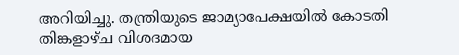അറിയിച്ചു. തന്ത്രിയുടെ ജാമ്യാപേക്ഷയിൽ കോടതി തിങ്കളാഴ്ച വിശദമായ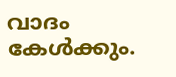വാദം കേൾക്കും.